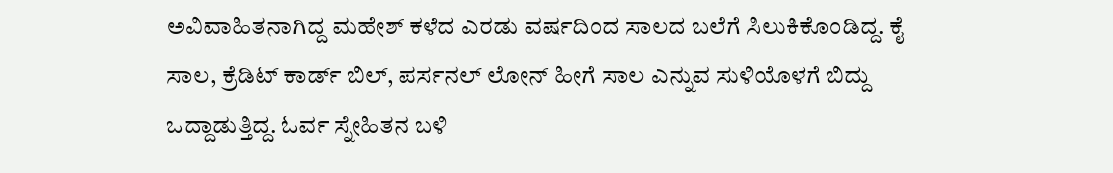ಅವಿವಾಹಿತನಾಗಿದ್ದ ಮಹೇಶ್ ಕಳೆದ ಎರಡು ವರ್ಷದಿಂದ ಸಾಲದ ಬಲೆಗೆ ಸಿಲುಕಿಕೊಂಡಿದ್ದ. ಕೈ ಸಾಲ, ಕ್ರೆಡಿಟ್ ಕಾರ್ಡ್ ಬಿಲ್, ಪರ್ಸನಲ್ ಲೋನ್ ಹೀಗೆ ಸಾಲ ಎನ್ನುವ ಸುಳಿಯೊಳಗೆ ಬಿದ್ದು ಒದ್ದಾಡುತ್ತಿದ್ದ. ಓರ್ವ ಸ್ನೇಹಿತನ ಬಳಿ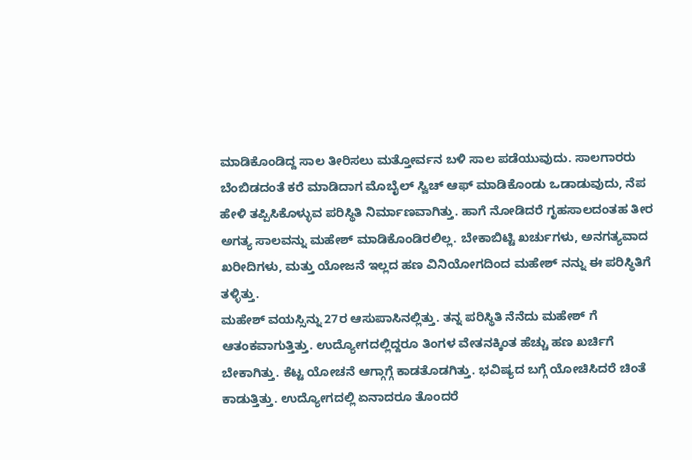ಮಾಡಿಕೊಂಡಿದ್ದ ಸಾಲ ತೀರಿಸಲು ಮತ್ತೋರ್ವನ ಬಳಿ ಸಾಲ ಪಡೆಯುವುದು. ಸಾಲಗಾರರು ಬೆಂಬಿಡದಂತೆ ಕರೆ ಮಾಡಿದಾಗ ಮೊಬೈಲ್ ಸ್ವಿಚ್ ಆಫ್ ಮಾಡಿಕೊಂಡು ಒಡಾಡುವುದು, ನೆಪ ಹೇಳಿ ತಪ್ಪಿಸಿಕೊಳ್ಳುವ ಪರಿಸ್ಥಿತಿ ನಿರ್ಮಾಣವಾಗಿತ್ತು. ಹಾಗೆ ನೋಡಿದರೆ ಗೃಹಸಾಲದಂತಹ ತೀರ ಅಗತ್ಯ ಸಾಲವನ್ನು ಮಹೇಶ್ ಮಾಡಿಕೊಂಡಿರಲಿಲ್ಲ. ಬೇಕಾಬಿಟ್ಟಿ ಖರ್ಚುಗಳು, ಅನಗತ್ಯವಾದ ಖರೀದಿಗಳು, ಮತ್ತು ಯೋಜನೆ ಇಲ್ಲದ ಹಣ ವಿನಿಯೋಗದಿಂದ ಮಹೇಶ್ ನನ್ನು ಈ ಪರಿಸ್ಥಿತಿಗೆ ತಳ್ಳಿತ್ತು.
ಮಹೇಶ್ ವಯಸ್ಸಿನ್ನು 27ರ ಆಸುಪಾಸಿನಲ್ಲಿತ್ತು. ತನ್ನ ಪರಿಸ್ಥಿತಿ ನೆನೆದು ಮಹೇಶ್ ಗೆ ಆತಂಕವಾಗುತ್ತಿತ್ತು. ಉದ್ಯೋಗದಲ್ಲಿದ್ದರೂ ತಿಂಗಳ ವೇತನಕ್ಕಿಂತ ಹೆಚ್ಚು ಹಣ ಖರ್ಚಿಗೆ ಬೇಕಾಗಿತ್ತು. ಕೆಟ್ಟ ಯೋಚನೆ ಆಗ್ಗಾಗ್ಗೆ ಕಾಡತೊಡಗಿತ್ತು. ಭವಿಷ್ಯದ ಬಗ್ಗೆ ಯೋಚಿಸಿದರೆ ಚಿಂತೆ ಕಾಡುತ್ತಿತ್ತು. ಉದ್ಯೋಗದಲ್ಲಿ ಏನಾದರೂ ತೊಂದರೆ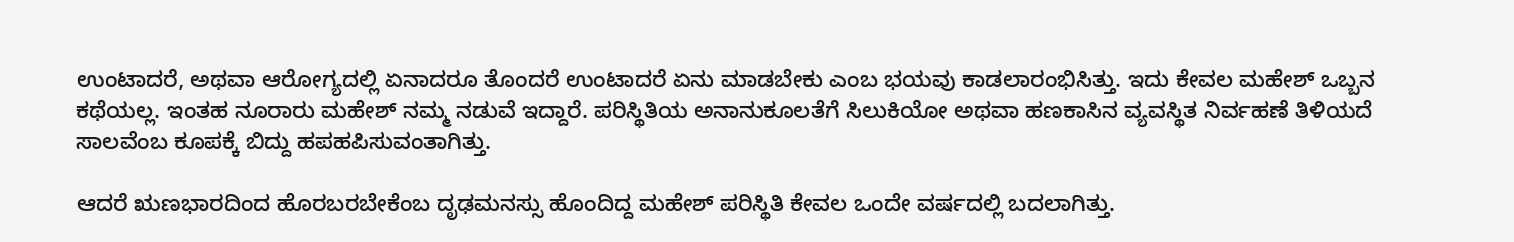ಉಂಟಾದರೆ, ಅಥವಾ ಆರೋಗ್ಯದಲ್ಲಿ ಏನಾದರೂ ತೊಂದರೆ ಉಂಟಾದರೆ ಏನು ಮಾಡಬೇಕು ಎಂಬ ಭಯವು ಕಾಡಲಾರಂಭಿಸಿತ್ತು. ಇದು ಕೇವಲ ಮಹೇಶ್ ಒಬ್ಬನ ಕಥೆಯಲ್ಲ. ಇಂತಹ ನೂರಾರು ಮಹೇಶ್ ನಮ್ಮ ನಡುವೆ ಇದ್ದಾರೆ. ಪರಿಸ್ಥಿತಿಯ ಅನಾನುಕೂಲತೆಗೆ ಸಿಲುಕಿಯೋ ಅಥವಾ ಹಣಕಾಸಿನ ವ್ಯವಸ್ಥಿತ ನಿರ್ವಹಣೆ ತಿಳಿಯದೆ ಸಾಲವೆಂಬ ಕೂಪಕ್ಕೆ ಬಿದ್ದು ಹಪಹಪಿಸುವಂತಾಗಿತ್ತು.

ಆದರೆ ಋಣಭಾರದಿಂದ ಹೊರಬರಬೇಕೆಂಬ ದೃಢಮನಸ್ಸು ಹೊಂದಿದ್ದ ಮಹೇಶ್ ಪರಿಸ್ಥಿತಿ ಕೇವಲ ಒಂದೇ ವರ್ಷದಲ್ಲಿ ಬದಲಾಗಿತ್ತು.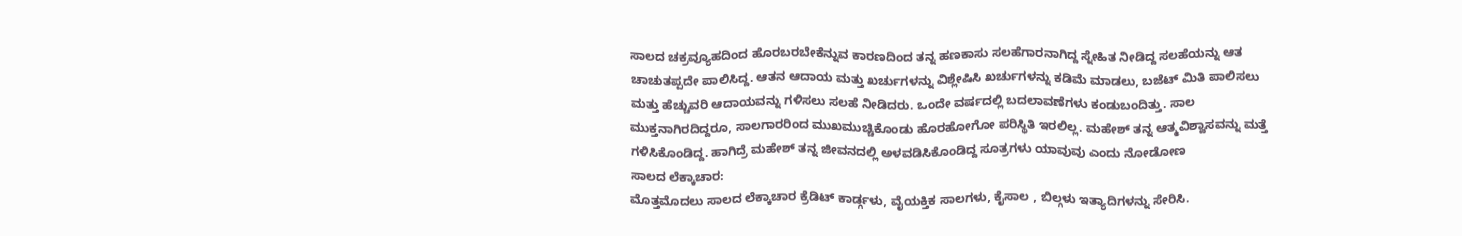ಸಾಲದ ಚಕ್ರವ್ಯೂಹದಿಂದ ಹೊರಬರಬೇಕೆನ್ನುವ ಕಾರಣದಿಂದ ತನ್ನ ಹಣಕಾಸು ಸಲಹೆಗಾರನಾಗಿದ್ದ ಸ್ನೇಹಿತ ನೀಡಿದ್ದ ಸಲಹೆಯನ್ನು ಆತ ಚಾಚುತಪ್ಪದೇ ಪಾಲಿಸಿದ್ದ. ಆತನ ಆದಾಯ ಮತ್ತು ಖರ್ಚುಗಳನ್ನು ವಿಶ್ಲೇಷಿಸಿ ಖರ್ಚುಗಳನ್ನು ಕಡಿಮೆ ಮಾಡಲು, ಬಜೆಟ್ ಮಿತಿ ಪಾಲಿಸಲು ಮತ್ತು ಹೆಚ್ಚುವರಿ ಆದಾಯವನ್ನು ಗಳಿಸಲು ಸಲಹೆ ನೀಡಿದರು. ಒಂದೇ ವರ್ಷದಲ್ಲಿ ಬದಲಾವಣೆಗಳು ಕಂಡುಬಂದಿತ್ತು. ಸಾಲ ಮುಕ್ತನಾಗಿರದಿದ್ದರೂ, ಸಾಲಗಾರರಿಂದ ಮುಖಮುಚ್ಚಿಕೊಂಡು ಹೊರಹೋಗೋ ಪರಿಸ್ಥಿತಿ ಇರಲಿಲ್ಲ. ಮಹೇಶ್ ತನ್ನ ಆತ್ಮವಿಶ್ವಾಸವನ್ನು ಮತ್ತೆ ಗಳಿಸಿಕೊಂಡಿದ್ದ. ಹಾಗಿದ್ರೆ ಮಹೇಶ್ ತನ್ನ ಜೀವನದಲ್ಲಿ ಅಳವಡಿಸಿಕೊಂಡಿದ್ದ ಸೂತ್ರಗಳು ಯಾವುವು ಎಂದು ನೋಡೋಣ
ಸಾಲದ ಲೆಕ್ಕಾಚಾರ:
ಮೊತ್ತಮೊದಲು ಸಾಲದ ಲೆಕ್ಕಾಚಾರ ಕ್ರೆಡಿಟ್ ಕಾರ್ಡ್ಗಳು, ವೈಯಕ್ತಿಕ ಸಾಲಗಳು, ಕೈಸಾಲ , ಬಿಲ್ಗಳು ಇತ್ಯಾದಿಗಳನ್ನು ಸೇರಿಸಿ.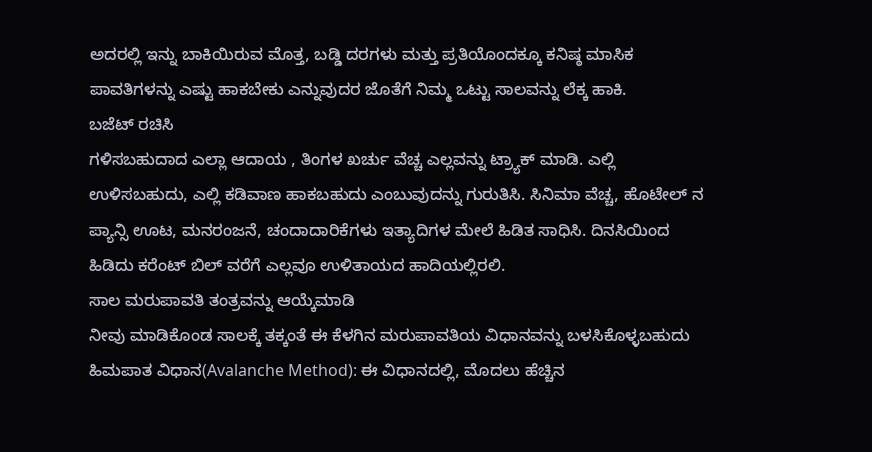ಅದರಲ್ಲಿ ಇನ್ನು ಬಾಕಿಯಿರುವ ಮೊತ್ತ, ಬಡ್ಡಿ ದರಗಳು ಮತ್ತು ಪ್ರತಿಯೊಂದಕ್ಕೂ ಕನಿಷ್ಠ ಮಾಸಿಕ ಪಾವತಿಗಳನ್ನು ಎಷ್ಟು ಹಾಕಬೇಕು ಎನ್ನುವುದರ ಜೊತೆಗೆ ನಿಮ್ಮ ಒಟ್ಟು ಸಾಲವನ್ನು ಲೆಕ್ಕ ಹಾಕಿ.
ಬಜೆಟ್ ರಚಿಸಿ
ಗಳಿಸಬಹುದಾದ ಎಲ್ಲಾ ಆದಾಯ , ತಿಂಗಳ ಖರ್ಚು ವೆಚ್ಚ ಎಲ್ಲವನ್ನು ಟ್ರ್ಯಾಕ್ ಮಾಡಿ. ಎಲ್ಲಿ ಉಳಿಸಬಹುದು, ಎಲ್ಲಿ ಕಡಿವಾಣ ಹಾಕಬಹುದು ಎಂಬುವುದನ್ನು ಗುರುತಿಸಿ. ಸಿನಿಮಾ ವೆಚ್ಚ, ಹೊಟೇಲ್ ನ ಪ್ಯಾನ್ಸಿ ಊಟ, ಮನರಂಜನೆ, ಚಂದಾದಾರಿಕೆಗಳು ಇತ್ಯಾದಿಗಳ ಮೇಲೆ ಹಿಡಿತ ಸಾಧಿಸಿ. ದಿನಸಿಯಿಂದ ಹಿಡಿದು ಕರೆಂಟ್ ಬಿಲ್ ವರೆಗೆ ಎಲ್ಲವೂ ಉಳಿತಾಯದ ಹಾದಿಯಲ್ಲಿರಲಿ.
ಸಾಲ ಮರುಪಾವತಿ ತಂತ್ರವನ್ನು ಆಯ್ಕೆಮಾಡಿ
ನೀವು ಮಾಡಿಕೊಂಡ ಸಾಲಕ್ಕೆ ತಕ್ಕಂತೆ ಈ ಕೆಳಗಿನ ಮರುಪಾವತಿಯ ವಿಧಾನವನ್ನು ಬಳಸಿಕೊಳ್ಳಬಹುದು
ಹಿಮಪಾತ ವಿಧಾನ(Avalanche Method): ಈ ವಿಧಾನದಲ್ಲಿ, ಮೊದಲು ಹೆಚ್ಚಿನ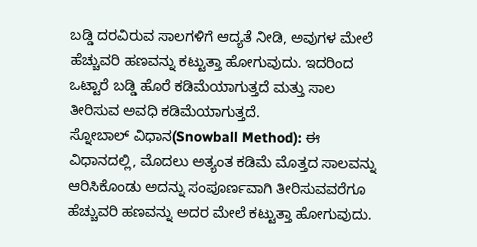ಬಡ್ಡಿ ದರವಿರುವ ಸಾಲಗಳಿಗೆ ಆದ್ಯತೆ ನೀಡಿ, ಅವುಗಳ ಮೇಲೆ ಹೆಚ್ಚುವರಿ ಹಣವನ್ನು ಕಟ್ಟುತ್ತಾ ಹೋಗುವುದು. ಇದರಿಂದ ಒಟ್ಟಾರೆ ಬಡ್ಡಿ ಹೊರೆ ಕಡಿಮೆಯಾಗುತ್ತದೆ ಮತ್ತು ಸಾಲ ತೀರಿಸುವ ಅವಧಿ ಕಡಿಮೆಯಾಗುತ್ತದೆ.
ಸ್ನೋಬಾಲ್ ವಿಧಾನ(Snowball Method): ಈ ವಿಧಾನದಲ್ಲಿ, ಮೊದಲು ಅತ್ಯಂತ ಕಡಿಮೆ ಮೊತ್ತದ ಸಾಲವನ್ನು ಆರಿಸಿಕೊಂಡು ಅದನ್ನು ಸಂಪೂರ್ಣವಾಗಿ ತೀರಿಸುವವರೆಗೂ ಹೆಚ್ಚುವರಿ ಹಣವನ್ನು ಅದರ ಮೇಲೆ ಕಟ್ಟುತ್ತಾ ಹೋಗುವುದು.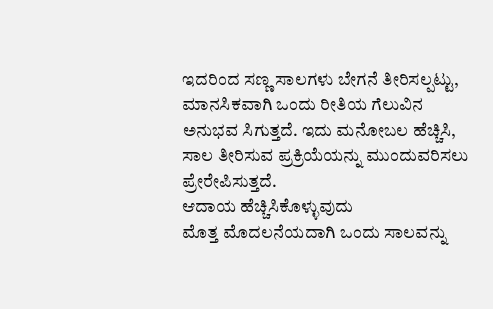ಇದರಿಂದ ಸಣ್ಣ ಸಾಲಗಳು ಬೇಗನೆ ತೀರಿಸಲ್ಪಟ್ಟು, ಮಾನಸಿಕವಾಗಿ ಒಂದು ರೀತಿಯ ಗೆಲುವಿನ ಅನುಭವ ಸಿಗುತ್ತದೆ. ಇದು ಮನೋಬಲ ಹೆಚ್ಚಿಸಿ, ಸಾಲ ತೀರಿಸುವ ಪ್ರಕ್ರಿಯೆಯನ್ನು ಮುಂದುವರಿಸಲು ಪ್ರೇರೇಪಿಸುತ್ತದೆ.
ಆದಾಯ ಹೆಚ್ಚಿಸಿಕೊಳ್ಳುವುದು
ಮೊತ್ತ ಮೊದಲನೆಯದಾಗಿ ಒಂದು ಸಾಲವನ್ನು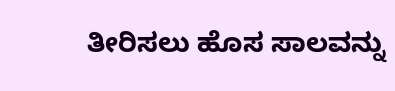ತೀರಿಸಲು ಹೊಸ ಸಾಲವನ್ನು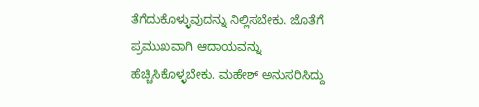ತೆಗೆದುಕೊಳ್ಳುವುದನ್ನು ನಿಲ್ಲಿಸಬೇಕು. ಜೊತೆಗೆ ಪ್ರಮುಖವಾಗಿ ಆದಾಯವನ್ನು ಹೆಚ್ಚಿಸಿಕೊಳ್ಳಬೇಕು. ಮಹೇಶ್ ಅನುಸರಿಸಿದ್ದು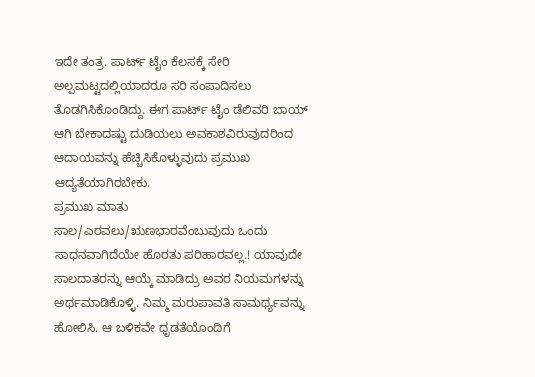ಇದೇ ತಂತ್ರ. ಪಾರ್ಟ್ ಟೈಂ ಕೆಲಸಕ್ಕೆ ಸೇರಿ ಅಲ್ಪಮಟ್ಟದಲ್ಲಿಯಾದರೂ ಸರಿ ಸಂಪಾದಿಸಲು ತೊಡಗಿಸಿಕೊಂಡಿದ್ದು. ಈಗ ಪಾರ್ಟ್ ಟೈಂ ಡೆಲಿವರಿ ಬಾಯ್ ಆಗಿ ಬೇಕಾದಷ್ಟು ದುಡಿಯಲು ಅವಕಾಶವಿರುವುದರಿಂದ ಆದಾಯವನ್ನು ಹೆಚ್ಚಿಸಿಕೊಳ್ಳುವುದು ಪ್ರಮುಖ ಆದ್ಯತೆಯಾಗಿರಬೇಕು.
ಪ್ರಮುಖ ಮಾತು
ಸಾಲ/ಎರವಲು/ಋಣಭಾರವೆಂಬುವುದು ಒಂದು ಸಾಧನವಾಗಿದೆಯೇ ಹೊರತು ಪರಿಹಾರವಲ್ಲ.! ಯಾವುದೇ ಸಾಲದಾತರನ್ನು ಆಯ್ಕೆ ಮಾಡಿದ್ರು ಅವರ ನಿಯಮಗಳನ್ನು ಅರ್ಥಮಾಡಿಕೊಳ್ಳಿ. ನಿಮ್ಮ ಮರುಪಾವತಿ ಸಾಮರ್ಥ್ಯವನ್ನು ಹೋಲಿಸಿ. ಆ ಬಳಿಕವೇ ಧೃಡತೆಯೊಂದಿಗೆ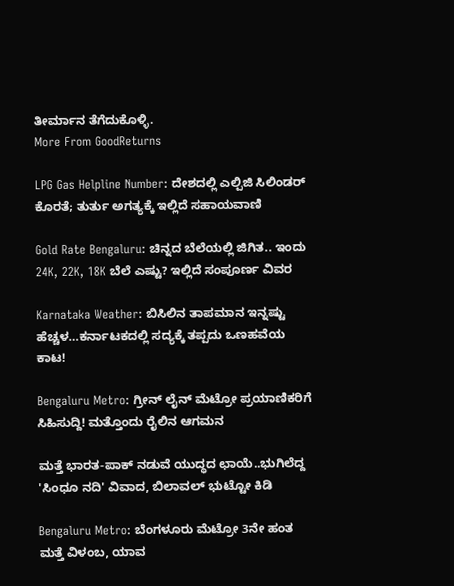ತೀರ್ಮಾನ ತೆಗೆದುಕೊಳ್ಳಿ.
More From GoodReturns

LPG Gas Helpline Number: ದೇಶದಲ್ಲಿ ಎಲ್ಪಿಜಿ ಸಿಲಿಂಡರ್ ಕೊರತೆ; ತುರ್ತು ಅಗತ್ಯಕ್ಕೆ ಇಲ್ಲಿದೆ ಸಹಾಯವಾಣಿ

Gold Rate Bengaluru: ಚಿನ್ನದ ಬೆಲೆಯಲ್ಲಿ ಜಿಗಿತ.. ಇಂದು 24K, 22K, 18K ಬೆಲೆ ಎಷ್ಟು? ಇಲ್ಲಿದೆ ಸಂಪೂರ್ಣ ವಿವರ

Karnataka Weather: ಬಿಸಿಲಿನ ತಾಪಮಾನ ಇನ್ನಷ್ಟು ಹೆಚ್ಚಳ…ಕರ್ನಾಟಕದಲ್ಲಿ ಸದ್ಯಕ್ಕೆ ತಪ್ಪದು ಒಣಹವೆಯ ಕಾಟ!

Bengaluru Metro: ಗ್ರೀನ್ ಲೈನ್ ಮೆಟ್ರೋ ಪ್ರಯಾಣಿಕರಿಗೆ ಸಿಹಿಸುದ್ದಿ! ಮತ್ತೊಂದು ರೈಲಿನ ಆಗಮನ

ಮತ್ತೆ ಭಾರತ-ಪಾಕ್ ನಡುವೆ ಯುದ್ಧದ ಛಾಯೆ..ಭುಗಿಲೆದ್ದ 'ಸಿಂಧೂ ನದಿ' ವಿವಾದ, ಬಿಲಾವಲ್ ಭುಟ್ಟೋ ಕಿಡಿ

Bengaluru Metro: ಬೆಂಗಳೂರು ಮೆಟ್ರೋ 3ನೇ ಹಂತ ಮತ್ತೆ ವಿಳಂಬ, ಯಾವ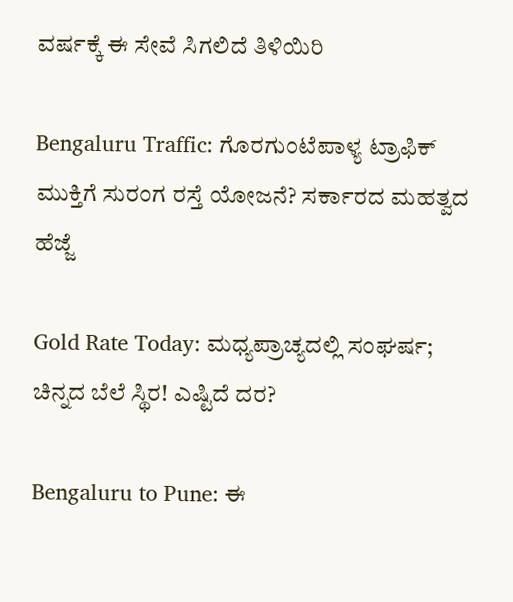ವರ್ಷಕ್ಕೆ ಈ ಸೇವೆ ಸಿಗಲಿದೆ ತಿಳಿಯಿರಿ

Bengaluru Traffic: ಗೊರಗುಂಟೆಪಾಳ್ಯ ಟ್ರಾಫಿಕ್ ಮುಕ್ತಿಗೆ ಸುರಂಗ ರಸ್ತೆ ಯೋಜನೆ? ಸರ್ಕಾರದ ಮಹತ್ವದ ಹೆಜ್ಜೆ

Gold Rate Today: ಮಧ್ಯಪ್ರಾಚ್ಯದಲ್ಲಿ ಸಂಘರ್ಷ; ಚಿನ್ನದ ಬೆಲೆ ಸ್ಥಿರ! ಎಷ್ಟಿದೆ ದರ?

Bengaluru to Pune: ಈ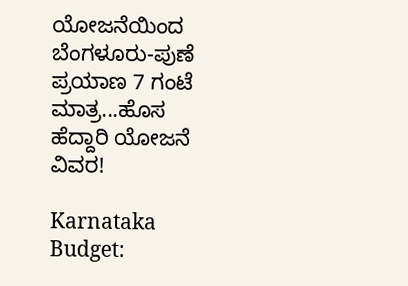ಯೋಜನೆಯಿಂದ ಬೆಂಗಳೂರು-ಪುಣೆ ಪ್ರಯಾಣ 7 ಗಂಟೆ ಮಾತ್ರ...ಹೊಸ ಹೆದ್ದಾರಿ ಯೋಜನೆ ವಿವರ!

Karnataka Budget: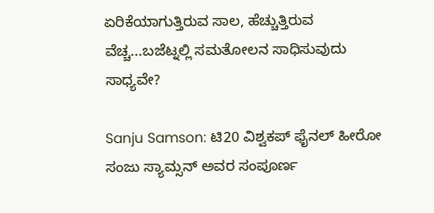ಏರಿಕೆಯಾಗುತ್ತಿರುವ ಸಾಲ, ಹೆಚ್ಚುತ್ತಿರುವ ವೆಚ್ಚ...ಬಜೆಟ್ನಲ್ಲಿ ಸಮತೋಲನ ಸಾಧಿಸುವುದು ಸಾಧ್ಯವೇ?

Sanju Samson: ಟಿ20 ವಿಶ್ವಕಪ್ ಫೈನಲ್ ಹೀರೋ ಸಂಜು ಸ್ಯಾಮ್ಸನ್ ಅವರ ಸಂಪೂರ್ಣ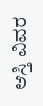ಆಸ್ತಿ ವಿವರ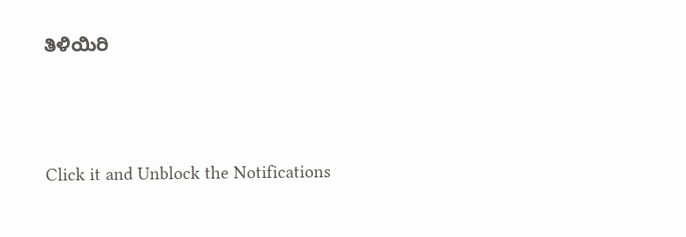ತಿಳಿಯಿರಿ



Click it and Unblock the Notifications